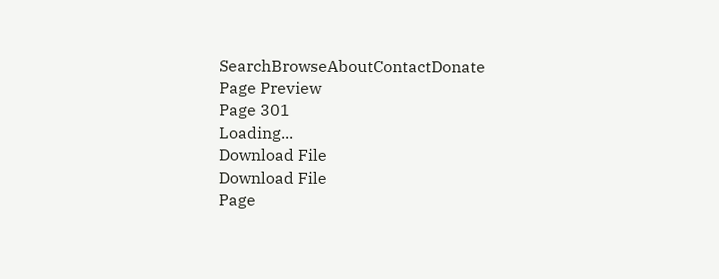SearchBrowseAboutContactDonate
Page Preview
Page 301
Loading...
Download File
Download File
Page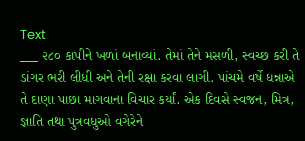Text
___ ૨૮૦ કાપીને ખળાં બનાવ્યાં. તેમાં તેને મસળી, સ્વચ્છ કરી તે ડાંગર ભરી લીધી અને તેની રક્ષા કરવા લાગી. પાંચમે વર્ષે ધન્નાએ તે દાણા પાછા માગવાના વિચાર કર્યાં. એક દિવસે સ્વજન, મિત્ર, જ્ઞાતિ તથા પુત્રવધુઓ વગેરેને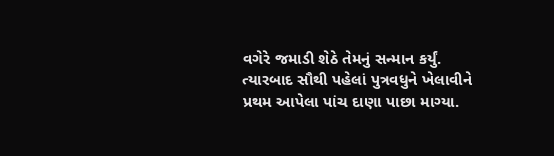વગેરે જમાડી શેઠે તેમનું સન્માન કર્યું. ત્યારબાદ સૌથી પહેલાં પુત્રવધુને ખેલાવીને પ્રથમ આપેલા પાંચ દાણા પાછા માગ્યા.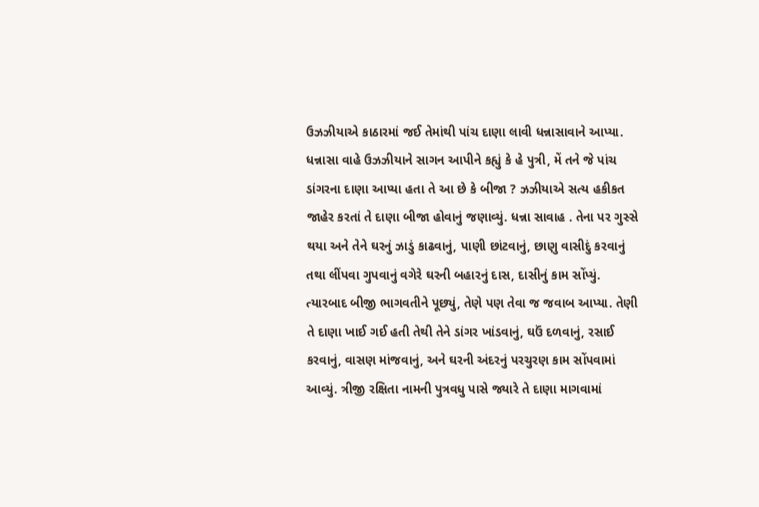ઉઝઝીયાએ કાઠારમાં જઈ તેમાંથી પાંચ દાણા લાવી ધન્નાસાવાને આપ્યા. ધન્નાસા વાહે ઉઝઝીયાને સાગન આપીને કહ્યું કે હે પુત્રી, મેં તને જે પાંચ ડાંગરના દાણા આપ્યા હતા તે આ છે કે બીજા ? ઝઝીયાએ સત્ય હકીકત જાહેર કરતાં તે દાણા બીજા હોવાનું જણાવ્યું. ધન્ના સાવાહ . તેના પર ગુસ્સે થયા અને તેને ઘરનું ઝાડું કાઢવાનું, પાણી છાંટવાનું, છાણુ વાસીદું કરવાનું તથા લીંપવા ગુપવાનું વગેરે ઘરની બહારનું દાસ, દાસીનું કામ સોંપ્યું. ત્યારબાદ બીજી ભાગવતીને પૂછ્યું, તેણે પણ તેવા જ જવાબ આપ્યા. તેણી તે દાણા ખાઈ ગઈ હતી તેથી તેને ડાંગર ખાંડવાનું, ઘઉં દળવાનું, રસાઈ કરવાનું, વાસણ માંજવાનું, અને ઘરની અંદરનું પરચુરણ કામ સોંપવામાં આવ્યું. ત્રીજી રક્ષિતા નામની પુત્રવધુ પાસે જ્યારે તે દાણા માગવામાં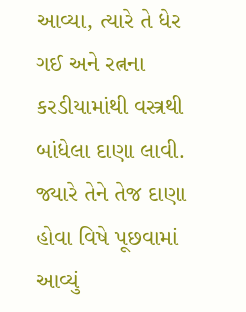આવ્યા, ત્યારે તે ધેર ગઈ અને રત્નના કરડીયામાંથી વસ્ત્રથી બાંધેલા દાણા લાવી. જ્યારે તેને તેજ દાણા હોવા વિષે પૂછવામાં આવ્યું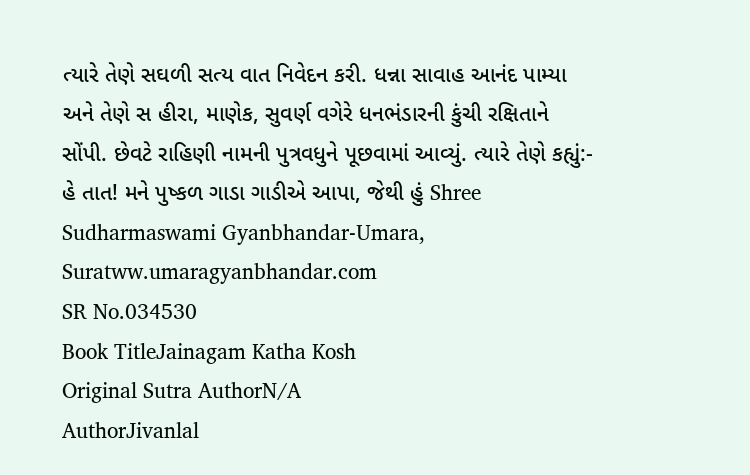ત્યારે તેણે સઘળી સત્ય વાત નિવેદન કરી. ધન્ના સાવાહ આનંદ પામ્યા અને તેણે સ હીરા, માણેક, સુવર્ણ વગેરે ધનભંડારની કુંચી રક્ષિતાને સોંપી. છેવટે રાહિણી નામની પુત્રવધુને પૂછવામાં આવ્યું. ત્યારે તેણે કહ્યું:- હે તાત! મને પુષ્કળ ગાડા ગાડીએ આપા, જેથી હું Shree Sudharmaswami Gyanbhandar-Umara, Suratww.umaragyanbhandar.com
SR No.034530
Book TitleJainagam Katha Kosh
Original Sutra AuthorN/A
AuthorJivanlal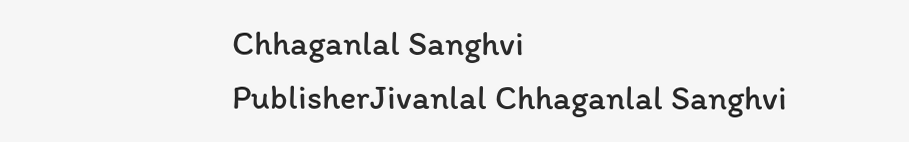Chhaganlal Sanghvi
PublisherJivanlal Chhaganlal Sanghvi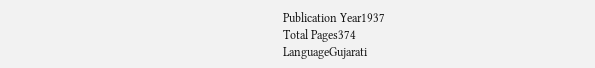Publication Year1937
Total Pages374
LanguageGujarati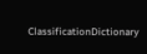ClassificationDictionary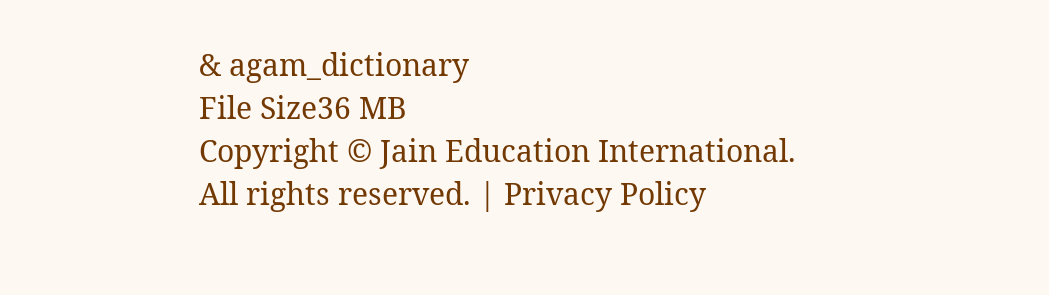& agam_dictionary
File Size36 MB
Copyright © Jain Education International. All rights reserved. | Privacy Policy